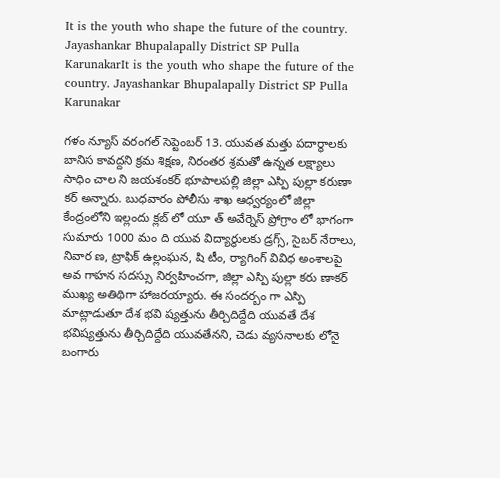It is the youth who shape the future of the country. Jayashankar Bhupalapally District SP Pulla KarunakarIt is the youth who shape the future of the country. Jayashankar Bhupalapally District SP Pulla Karunakar

గళం న్యూస్ వరంగల్ సెప్టెంబర్ 13. యువత మత్తు పదార్థాలకు బానిస కావద్దని క్రమ శిక్షణ, నిరంతర శ్రమతో ఉన్నత లక్ష్యాలు సాధిం చాల ని జయశంకర్ భూపాలపల్లి జిల్లా ఎస్పి పుల్లా కరుణా కర్ అన్నారు. బుధవారం పోలీసు శాఖ ఆధ్వర్యంలో జిల్లా కేంద్రంలోని ఇల్లందు క్లబ్ లో యూ త్ అవేర్నెస్ ప్రోగ్రాం లో భాగంగా సుమారు 1000 మం ది యువ విద్యార్థులకు డ్రగ్స్, సైబర్ నేరాలు, నివార ణ, ట్రాఫిక్ ఉల్లంఘన, షి టీం, ర్యాగింగ్ వివిధ అంశాలపై అవ గాహన సదస్సు నిర్వహించగా, జిల్లా ఎస్పి పుల్లా కరు ణాకర్ ముఖ్య అతిథిగా హాజరయ్యారు. ఈ సందర్బం గా ఎస్పి మాట్లాడుతూ దేశ భవి ష్యత్తును తీర్చిదిద్దేది యువతే దేశ భవిష్యత్తును తీర్చిదిద్దేది యువతేనని, చెడు వ్యసనాలకు లోనై బంగారు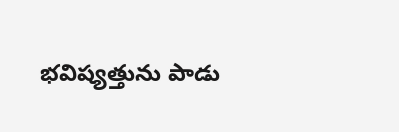భవిష్యత్తును పాడు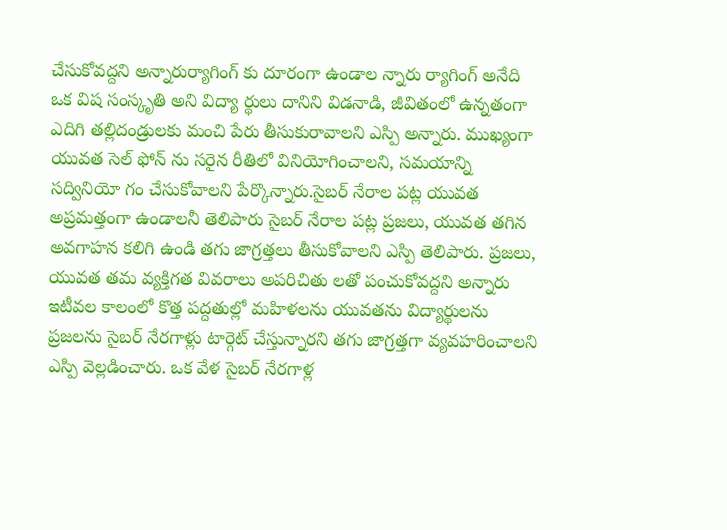చేసుకోవద్దని అన్నారుర్యాగింగ్ కు దూరంగా ఉండాల న్నారు ర్యాగింగ్ అనేది ఒక విష సంస్కృతి అని విద్యా ర్థులు దానిని విడనాడి, జీవితంలో ఉన్నతంగా ఎదిగి తల్లిదండ్రులకు మంచి పేరు తీసుకురావాలని ఎస్పి అన్నారు. ముఖ్యంగా యువత సెల్ ఫోన్ ను సరైన రీతిలో వినియోగించాలని, సమయాన్ని సద్వినియో గం చేసుకోవాలని పేర్కొన్నారు.సైబర్ నేరాల పట్ల యువత అప్రమత్తంగా ఉండాలనీ తెలిపారు సైబర్ నేరాల పట్ల ప్రజలు, యువత తగిన అవగాహన కలిగి ఉండి తగు జాగ్రత్తలు తీసుకోవాలని ఎస్పి తెలిపారు. ప్రజలు, యువత తమ వ్యక్తిగత వివరాలు అపరిచితు లతో పంచుకోవద్దని అన్నారు ఇటీవల కాలంలో కొత్త పద్దతుల్లో మహిళలను యువతను విద్యార్థులను ప్రజలను సైబర్ నేరగాళ్లు టార్గెట్ చేస్తున్నారని తగు జాగ్రత్తగా వ్యవహరించాలని ఎస్పి వెల్లడించారు. ఒక వేళ సైబర్ నేరగాళ్ల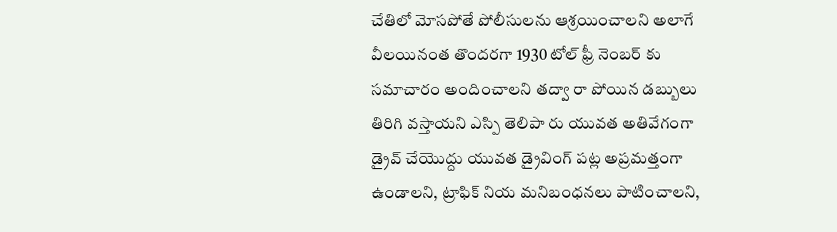చేతిలో మోసపోతే పోలీసులను ఆశ్రయించాలని అలాగే వీలయినంత తొందరగా 1930 టోల్ ఫ్రీ నెంబర్ కు సమాచారం అందించాలని తద్వా రా పోయిన డబ్బులు తిరిగి వస్తాయని ఎస్పి తెలిపా రు యువత అతివేగంగా డ్రైవ్ చేయొద్దు యువత డ్రైవింగ్ పట్ల అప్రమత్తంగా ఉండాలని, ట్రాఫిక్ నియ మనిబంధనలు పాటించాలని,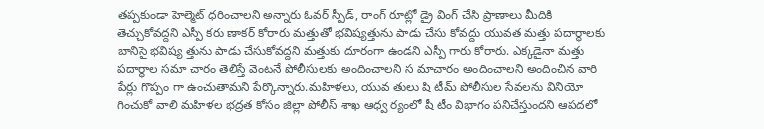తప్పకుండా హెల్మెట్ ధరించాలని అన్నారు ఓవర్ స్పీడ్, రాంగ్ రూట్లో డ్రై వింగ్ చేసి ప్రాణాలు మీదికి తెచ్చుకోవద్దని ఎస్పీ కరు ణాకర్ కోరారు మత్తుతో భవిష్యత్తును పాడు చేసు కోవద్దు యువత మత్తు పదార్థాలకు బానిసై భవిష్య త్తును పాడు చేసుకోవద్దని మత్తుకు దూరంగా ఉండని ఎస్పీ గారు కోరారు. ఎక్కడైనా మత్తు పదార్థాల సమా చారం తెలిస్తే వెంటనే పోలీసులకు అందించాలని స మాచారం అందించాలని అందించిన వారి పేర్లు గొప్పం గా ఉంచుతామని పేర్కొన్నారు.మహిళలు, యువ తులు షి టీమ్ పోలీసుల సేవలను వినియో గించుకో వాలి మహిళల భద్రత కోసం జిల్లా పోలీస్ శాఖ ఆధ్వ ర్యంలో షీ టీం విభాగం పనిచేస్తుందని ఆపదలో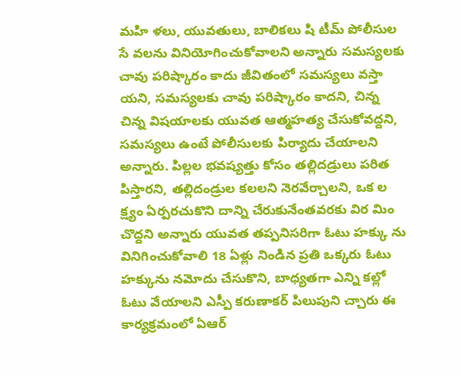మహి ళలు, యువతులు, బాలికలు షి టీమ్ పోలీసుల సే వలను వినియోగించుకోవాలని అన్నారు సమస్యలకు చావు పరిష్కారం కాదు జీవితంలో సమస్యలు వస్తా యని, సమస్యలకు చావు పరిష్కారం కాదని, చిన్న చిన్న విషయాలకు యువత ఆత్మహత్య చేసుకోవద్దని, సమస్యలు ఉంటే పోలీసులకు పిర్యాదు చేయాలని అన్నారు. పిల్లల భవష్యత్తు కోసం తల్లిదడ్రులు పరిత పిస్తారని, తల్లిదండ్రుల కలలని నెరవేర్చాలని, ఒక ల క్ష్యం ఏర్పరచుకొని దాన్ని చేరుకునేంతవరకు విర మిం చొద్దని అన్నారు యువత తప్పనిసరిగా ఓటు హక్కు ను వినిగించుకోవాలి 18 ఏళ్లు నిండిన ప్రతి ఒక్కరు ఓటు హక్కును నమోదు చేసుకొని, బాధ్యతగా ఎన్ని కల్లో ఓటు వేయాలని ఎస్పీ కరుణాకర్ పిలుపుని చ్చారు ఈ కార్యక్రమంలో ఏఆర్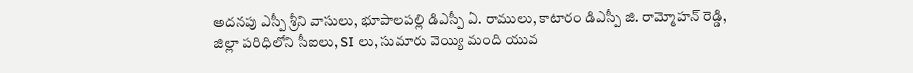అదనపు ఎస్పీ శ్రీని వాసులు, భూపాలపల్లి డిఎస్పీ ఏ. రాములు, కాటారం డిఎస్పీ జి. రామ్మోహన్ రెడ్డి, జిల్లా పరిధిలోని సీఐలు, SI లు, సుమారు వెయ్యి మంది యువ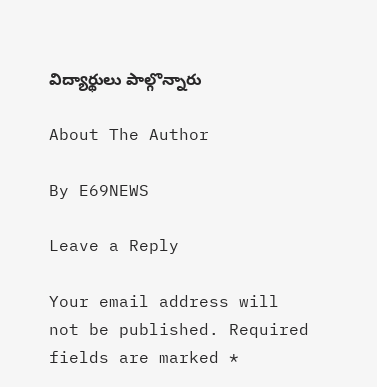విద్యార్థులు పాల్గొన్నారు

About The Author

By E69NEWS

Leave a Reply

Your email address will not be published. Required fields are marked *